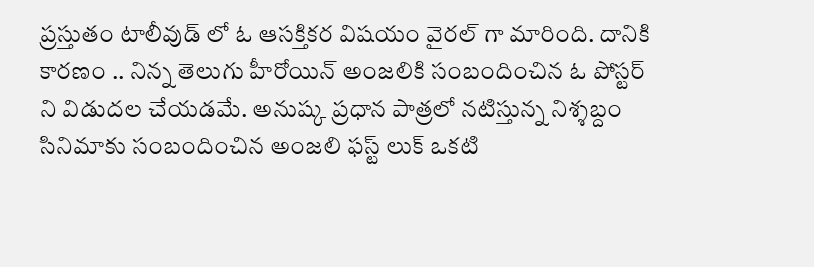ప్రస్తుతం టాలీవుడ్ లో ఓ ఆసక్తికర విషయం వైరల్ గా మారింది. దానికి కారణం .. నిన్న తెలుగు హీరోయిన్ అంజలికి సంబందించిన ఓ పోస్టర్ ని విడుదల చేయడమే. అనుష్క ప్రధాన పాత్రలో నటిస్తున్న నిశ్శబ్దం సినిమాకు సంబందించిన అంజలి ఫస్ట్ లుక్ ఒకటి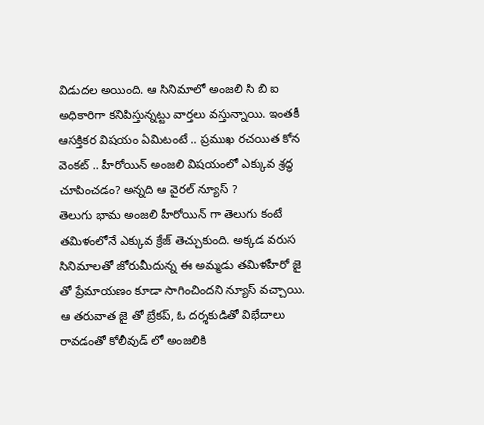విడుదల అయింది. ఆ సినిమాలో అంజలి సి బి ఐ అధికారిగా కనిపిస్తున్నట్టు వార్తలు వస్తున్నాయి. ఇంతకీ ఆసక్తికర విషయం ఏమిటంటే .. ప్రముఖ రచయిత కోన వెంకట్ .. హీరోయిన్ అంజలి విషయంలో ఎక్కువ శ్రద్ధ చూపించడం? అన్నది ఆ వైరల్ న్యూస్ ?
తెలుగు భామ అంజలి హీరోయిన్ గా తెలుగు కంటే తమిళంలోనే ఎక్కువ క్రేజ్ తెచ్చుకుంది. అక్కడ వరుస సినిమాలతో జోరుమీదున్న ఈ అమ్మడు తమిళహీరో జై తో ప్రేమాయణం కూడా సాగించిందని న్యూస్ వచ్చాయి. ఆ తరువాత జై తో బ్రేకప్, ఓ దర్శకుడితో విభేదాలు రావడంతో కోలీవుడ్ లో అంజలికి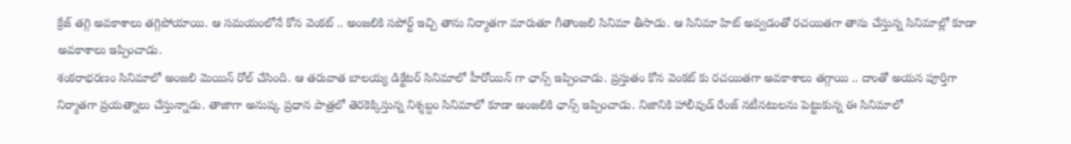క్రేజ్ తగ్గి అవకాశాలు తగ్గిపోయాయి. ఆ సమయంలోనే కోన వెంకట్ .. అంజలికి సపోర్ట్ ఇచ్చి తాను నిర్మాతగా మారుతూ గీతాంజలి సినిమా తీసాడు. ఆ సినిమా హిట్ అవ్వడంతో రచయితగా తాను చేస్తున్న సినిమాల్లో కూడా అవకాశాలు ఇప్పించాడు.
శంకరాభరణం సినిమాలో అంజలి మెయిన్ రోల్ చేసింది. ఆ తరువాత బాలయ్య డిక్టేటర్ సినిమాలో హీరోయిన్ గా ఛాన్స్ ఇప్పించాడు. ప్రస్తుతం కోన వెంకట్ కు రచయితగా అవకాశాలు తగ్గాయి .. దాంతో అయన పూర్తిగా నిర్మాతగా ప్రయత్నాలు చేస్తున్నాడు. తాజాగా అనుష్క ప్రధాన పాత్రలో తెరకెక్కిస్తున్న నిశ్శబ్దం సినిమాలో కూడా అంజలికి ఛాన్స్ ఇప్పించాడు. నిజానికి హాలీవుడ్ రేంజ్ నటీనటులను పెట్టుకున్న ఈ సినిమాలో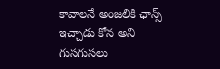కావాలనే అంజలికి ఛాన్స్ ఇచ్చాడు కోన అని గుసగుసలు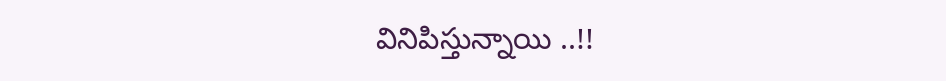వినిపిస్తున్నాయి ..!!